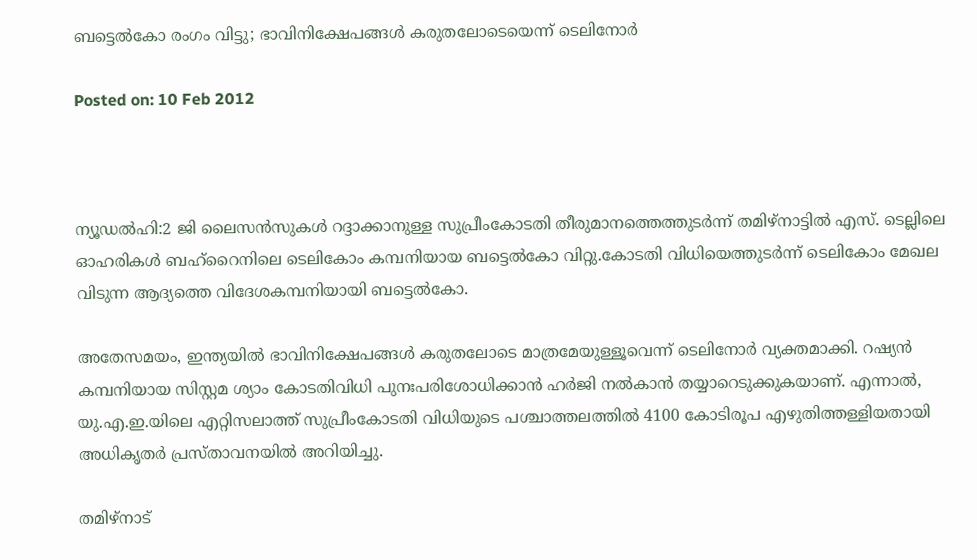ബട്ടെല്‍കോ രംഗം വിട്ടു; ഭാവിനിക്ഷേപങ്ങള്‍ കരുതലോടെയെന്ന് ടെലിനോര്‍

Posted on: 10 Feb 2012



ന്യൂഡല്‍ഹി:2 ജി ലൈസന്‍സുകള്‍ റദ്ദാക്കാനുള്ള സുപ്രീംകോടതി തീരുമാനത്തെത്തുടര്‍ന്ന് തമിഴ്‌നാട്ടില്‍ എസ്. ടെല്ലിലെ ഓഹരികള്‍ ബഹ്‌റൈനിലെ ടെലികോം കമ്പനിയായ ബട്ടെല്‍കോ വിറ്റു.കോടതി വിധിയെത്തുടര്‍ന്ന് ടെലികോം മേഖല വിടുന്ന ആദ്യത്തെ വിദേശകമ്പനിയായി ബട്ടെല്‍കോ.

അതേസമയം, ഇന്ത്യയില്‍ ഭാവിനിക്ഷേപങ്ങള്‍ കരുതലോടെ മാത്രമേയുള്ളൂവെന്ന് ടെലിനോര്‍ വ്യക്തമാക്കി. റഷ്യന്‍ കമ്പനിയായ സിസ്റ്റമ ശ്യാം കോടതിവിധി പുനഃപരിശോധിക്കാന്‍ ഹര്‍ജി നല്‍കാന്‍ തയ്യാറെടുക്കുകയാണ്. എന്നാല്‍, യു.എ.ഇ.യിലെ എറ്റിസലാത്ത് സുപ്രീംകോടതി വിധിയുടെ പശ്ചാത്തലത്തില്‍ 4100 കോടിരൂപ എഴുതിത്തള്ളിയതായി അധികൃതര്‍ പ്രസ്താവനയില്‍ അറിയിച്ചു.

തമിഴ്‌നാട്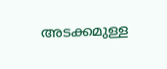അടക്കമുള്ള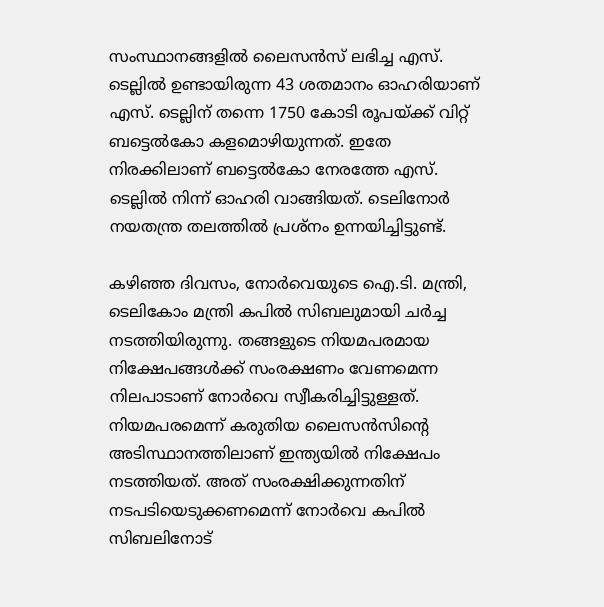സംസ്ഥാനങ്ങളില്‍ ലൈസന്‍സ് ലഭിച്ച എസ്. ടെല്ലില്‍ ഉണ്ടായിരുന്ന 43 ശതമാനം ഓഹരിയാണ് എസ്. ടെല്ലിന് തന്നെ 1750 കോടി രൂപയ്ക്ക് വിറ്റ് ബട്ടെല്‍കോ കളമൊഴിയുന്നത്. ഇതേ നിരക്കിലാണ് ബട്ടെല്‍കോ നേരത്തേ എസ്. ടെല്ലില്‍ നിന്ന് ഓഹരി വാങ്ങിയത്. ടെലിനോര്‍ നയതന്ത്ര തലത്തില്‍ പ്രശ്‌നം ഉന്നയിച്ചിട്ടുണ്ട്.

കഴിഞ്ഞ ദിവസം, നോര്‍വെയുടെ ഐ.ടി. മന്ത്രി, ടെലികോം മന്ത്രി കപില്‍ സിബലുമായി ചര്‍ച്ച നടത്തിയിരുന്നു. തങ്ങളുടെ നിയമപരമായ നിക്ഷേപങ്ങള്‍ക്ക് സംരക്ഷണം വേണമെന്ന നിലപാടാണ് നോര്‍വെ സ്വീകരിച്ചിട്ടുള്ളത്. നിയമപരമെന്ന് കരുതിയ ലൈസന്‍സിന്റെ അടിസ്ഥാനത്തിലാണ് ഇന്ത്യയില്‍ നിക്ഷേപം നടത്തിയത്. അത് സംരക്ഷിക്കുന്നതിന് നടപടിയെടുക്കണമെന്ന് നോര്‍വെ കപില്‍ സിബലിനോട്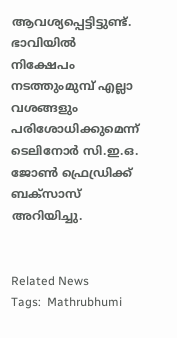ആവശ്യപ്പെട്ടിട്ടുണ്ട്. ഭാവിയില്‍ നിക്ഷേപം നടത്തുംമുമ്പ് എല്ലാ വശങ്ങളും പരിശോധിക്കുമെന്ന് ടെലിനോര്‍ സി.ഇ.ഒ. ജോണ്‍ ഫ്രെഡ്രിക്ക് ബക്‌സാസ് അറിയിച്ചു.


Related News
Tags:  Mathrubhumi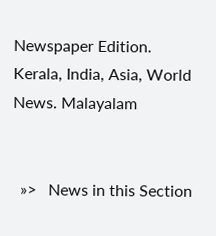Newspaper Edition. Kerala, India, Asia, World News. Malayalam


  »>   News in this Section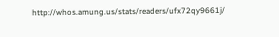http://whos.amung.us/stats/readers/ufx72qy9661j/